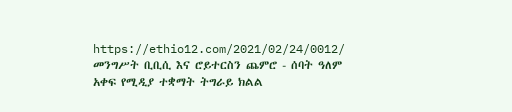https://ethio12.com/2021/02/24/0012/
መንግሥት ቢቢሲ እና ሮይተርስን ጨምሮ - ሰባት ዓለም አቀፍ የሚዲያ ተቋማት ትግራይ ክልል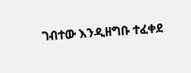ገብተው እንዲዘግቡ ተፈቀደ